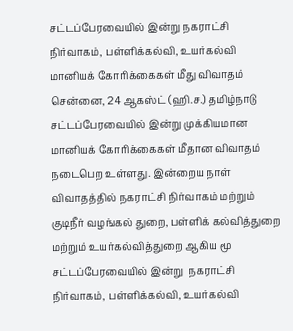சட்டப்பேரவையில் இன்று நகராட்சி நிர்வாகம், பள்ளிக்கல்வி, உயர்கல்வி மானியக் கோரிக்கைகள் மீது விவாதம்
சென்னை, 24 ஆகஸ்ட் (ஹி.ச.) தமிழ்நாடு சட்டப்பேரவையில் இன்று முக்கியமான மானியக் கோரிக்கைகள் மீதான விவாதம் நடைபெற உள்ளது. இன்றைய நாள் விவாதத்தில் நகராட்சி நிர்வாகம் மற்றும் குடிநீர் வழங்கல் துறை, பள்ளிக் கல்வித்துறை மற்றும் உயர்கல்வித்துறை ஆகிய மூ
சட்டப்பேரவையில் இன்று  நகராட்சி நிர்வாகம், பள்ளிக்கல்வி, உயர்கல்வி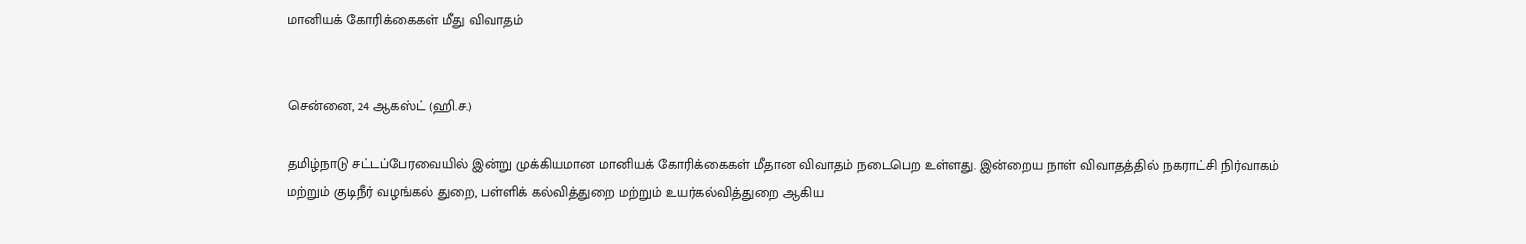மானியக் கோரிக்கைகள் மீது விவாதம்


சென்னை, 24 ஆகஸ்ட் (ஹி.ச.)

தமிழ்நாடு சட்டப்பேரவையில் இன்று முக்கியமான மானியக் கோரிக்கைகள் மீதான விவாதம் நடைபெற உள்ளது. இன்றைய நாள் விவாதத்தில் நகராட்சி நிர்வாகம் மற்றும் குடிநீர் வழங்கல் துறை, பள்ளிக் கல்வித்துறை மற்றும் உயர்கல்வித்துறை ஆகிய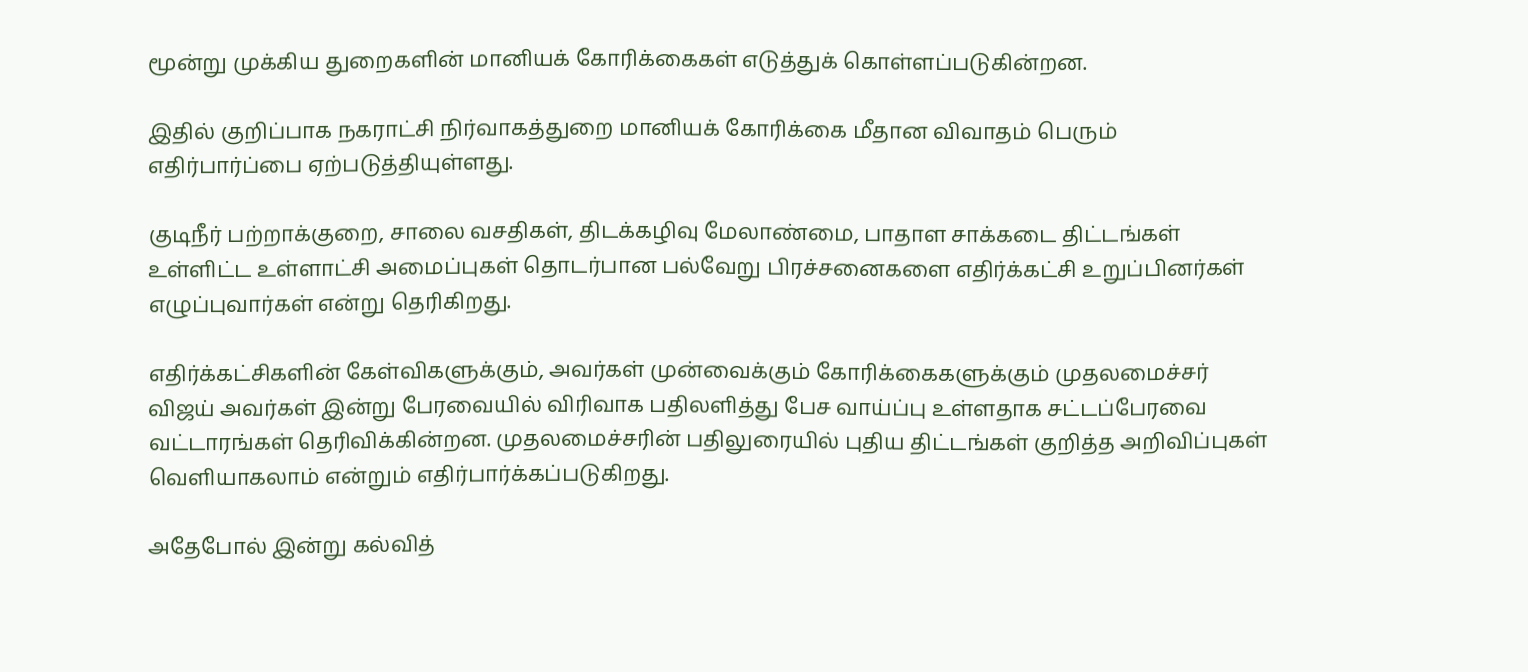மூன்று முக்கிய துறைகளின் மானியக் கோரிக்கைகள் எடுத்துக் கொள்ளப்படுகின்றன.

இதில் குறிப்பாக நகராட்சி நிர்வாகத்துறை மானியக் கோரிக்கை மீதான விவாதம் பெரும் எதிர்பார்ப்பை ஏற்படுத்தியுள்ளது.

குடிநீர் பற்றாக்குறை, சாலை வசதிகள், திடக்கழிவு மேலாண்மை, பாதாள சாக்கடை திட்டங்கள் உள்ளிட்ட உள்ளாட்சி அமைப்புகள் தொடர்பான பல்வேறு பிரச்சனைகளை எதிர்க்கட்சி உறுப்பினர்கள் எழுப்புவார்கள் என்று தெரிகிறது.

எதிர்க்கட்சிகளின் கேள்விகளுக்கும், அவர்கள் முன்வைக்கும் கோரிக்கைகளுக்கும் முதலமைச்சர் விஜய் அவர்கள் இன்று பேரவையில் விரிவாக பதிலளித்து பேச வாய்ப்பு உள்ளதாக சட்டப்பேரவை வட்டாரங்கள் தெரிவிக்கின்றன. முதலமைச்சரின் பதிலுரையில் புதிய திட்டங்கள் குறித்த அறிவிப்புகள் வெளியாகலாம் என்றும் எதிர்பார்க்கப்படுகிறது.

அதேபோல் இன்று கல்வித்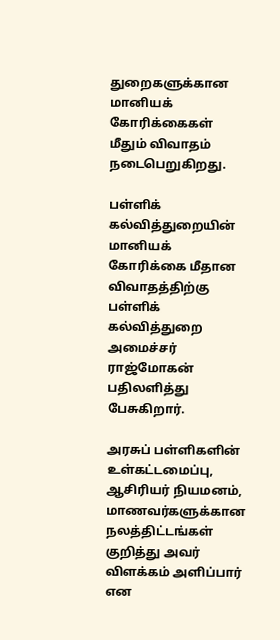துறைகளுக்கான மானியக் கோரிக்கைகள் மீதும் விவாதம் நடைபெறுகிறது.

பள்ளிக் கல்வித்துறையின் மானியக் கோரிக்கை மீதான விவாதத்திற்கு பள்ளிக் கல்வித்துறை அமைச்சர் ராஜ்மோகன் பதிலளித்து பேசுகிறார்.

அரசுப் பள்ளிகளின் உள்கட்டமைப்பு, ஆசிரியர் நியமனம், மாணவர்களுக்கான நலத்திட்டங்கள் குறித்து அவர் விளக்கம் அளிப்பார் என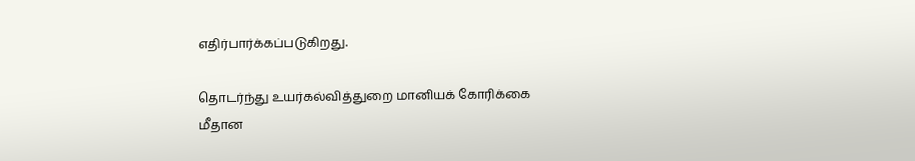எதிர்பார்க்கப்படுகிறது.

தொடர்ந்து உயர்கல்வித்துறை மானியக் கோரிக்கை மீதான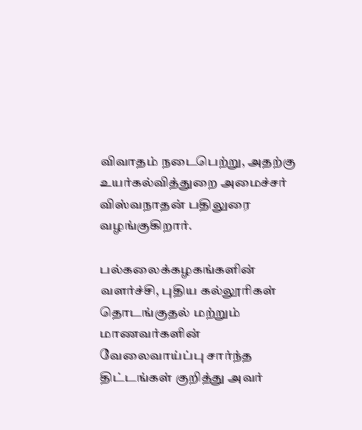விவாதம் நடைபெற்று, அதற்கு உயர்கல்வித்துறை அமைச்சர் விஸ்வநாதன் பதிலுரை வழங்குகிறார்.

பல்கலைக்கழகங்களின் வளர்ச்சி, புதிய கல்லூரிகள் தொடங்குதல் மற்றும் மாணவர்களின் வேலைவாய்ப்பு சார்ந்த திட்டங்கள் குறித்து அவர்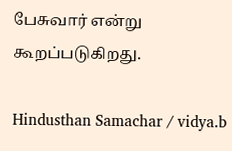பேசுவார் என்று கூறப்படுகிறது.

Hindusthan Samachar / vidya.b